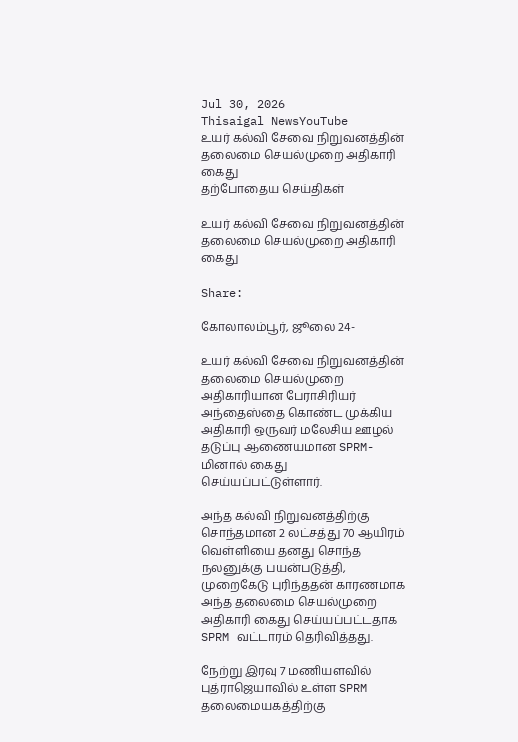Jul 30, 2026
Thisaigal NewsYouTube
உயர் கல்வி சேவை நிறுவனத்தின் தலைமை செயல்முறை அதிகாரி கைது
தற்போதைய செய்திகள்

உயர் கல்வி சேவை நிறுவனத்தின் தலைமை செயல்முறை அதிகாரி கைது

Share:

கோலாலம்பூர், ஜூலை 24-

உயர் கல்வி சேவை நிறுவனத்தின் தலைமை செயல்முறை அதிகாரியான பேராசிரியர் அந்தைஸ்தை கொண்ட முக்கிய அதிகாரி ஒருவர் மலேசிய ஊழல் தடுப்பு ஆணையமான SPRM- மினால் கைது செய்யப்பட்டுள்ளார்.

அந்த கல்வி நிறுவனத்திற்கு சொந்தமான 2 லட்சத்து 70 ஆயிரம் வெள்ளியை தனது சொந்த நலனுக்கு பயன்படுத்தி, முறைகேடு புரிந்ததன் காரணமாக அந்த தலைமை செயல்முறை அதிகாரி கைது செய்யப்பட்டதாக SPRM வட்டாரம் தெரிவித்தது.

நேற்று இரவு 7 மணியளவில் புத்ராஜெயாவில் உள்ள SPRM தலைமையகத்திற்கு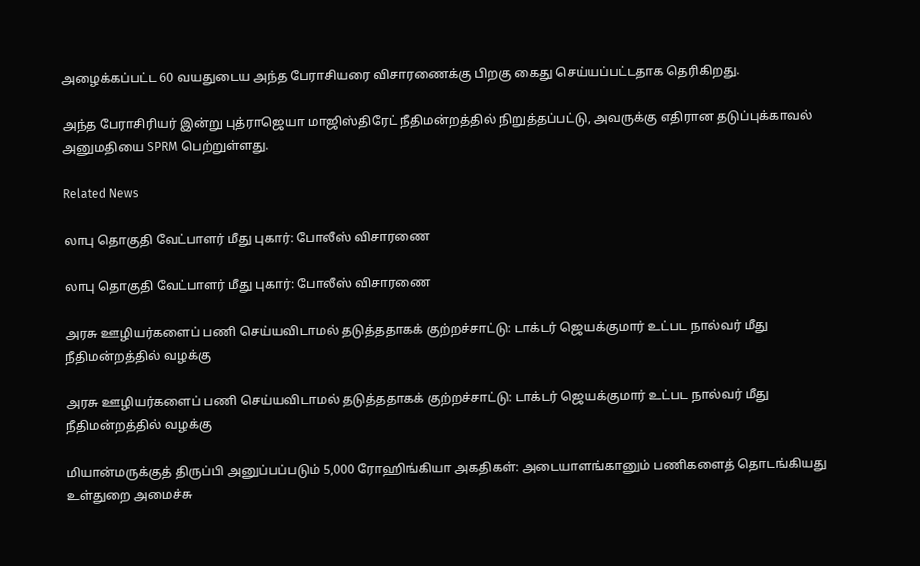அழைக்கப்பட்ட 60 வயதுடைய அந்த பேராசியரை விசாரணைக்கு பிறகு கைது செய்யப்பட்டதாக தெரிகிறது.

அந்த பேராசிரியர் இன்று புத்ராஜெயா மாஜிஸ்திரேட் நீதிமன்றத்தில் நிறுத்தப்பட்டு, அவருக்கு எதிரான தடுப்புக்காவல் அனுமதியை SPRM பெற்றுள்ளது.

Related News

லாபு தொகுதி வேட்பாளர் மீது புகார்: போலீஸ் விசாரணை

லாபு தொகுதி வேட்பாளர் மீது புகார்: போலீஸ் விசாரணை

அரசு ஊழியர்களைப் பணி செய்யவிடாமல் தடுத்ததாகக் குற்றச்சாட்டு: டாக்டர் ஜெயக்குமார் உட்பட நால்வர் மீது நீதிமன்றத்தில் வழக்கு

அரசு ஊழியர்களைப் பணி செய்யவிடாமல் தடுத்ததாகக் குற்றச்சாட்டு: டாக்டர் ஜெயக்குமார் உட்பட நால்வர் மீது நீதிமன்றத்தில் வழக்கு

மியான்மருக்குத் திருப்பி அனுப்பப்படும் 5,000 ரோஹிங்கியா அகதிகள்: அடையாளங்கானும் பணிகளைத் தொடங்கியது உள்துறை அமைச்சு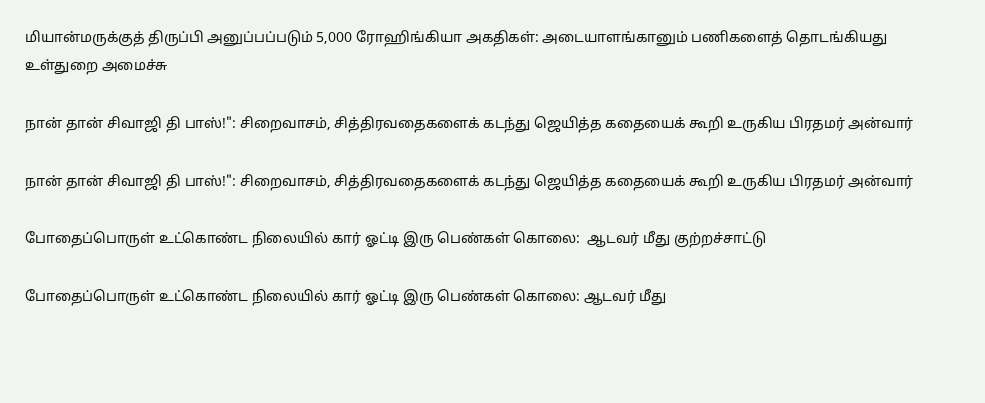மியான்மருக்குத் திருப்பி அனுப்பப்படும் 5,000 ரோஹிங்கியா அகதிகள்: அடையாளங்கானும் பணிகளைத் தொடங்கியது உள்துறை அமைச்சு

நான் தான் சிவாஜி தி பாஸ்!": சிறைவாசம், சித்திரவதைகளைக் கடந்து ஜெயித்த கதையைக் கூறி உருகிய பிரதமர் அன்வார்

நான் தான் சிவாஜி தி பாஸ்!": சிறைவாசம், சித்திரவதைகளைக் கடந்து ஜெயித்த கதையைக் கூறி உருகிய பிரதமர் அன்வார்

போதைப்பொருள் உட்கொண்ட நிலையில் கார் ஓட்டி இரு பெண்கள் கொலை:  ஆடவர் மீது குற்றச்சாட்டு

போதைப்பொருள் உட்கொண்ட நிலையில் கார் ஓட்டி இரு பெண்கள் கொலை: ஆடவர் மீது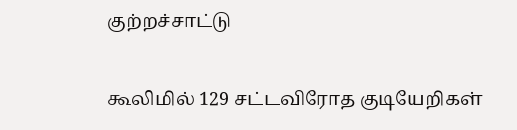குற்றச்சாட்டு

கூலிமில் 129 சட்டவிரோத குடியேறிகள்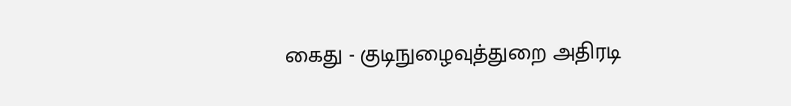கைது - குடிநுழைவுத்துறை அதிரடி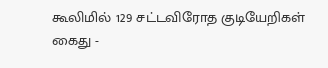கூலிமில் 129 சட்டவிரோத குடியேறிகள் கைது -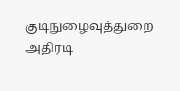குடிநுழைவுத்துறை அதிரடி